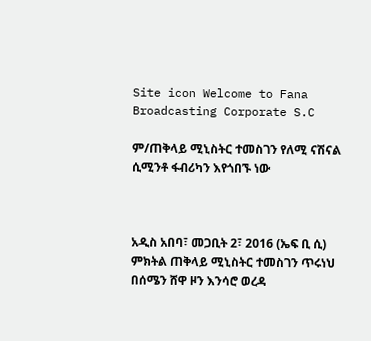Site icon Welcome to Fana Broadcasting Corporate S.C

ም/ጠቅላይ ሚኒስትር ተመስገን የለሚ ናሽናል ሲሚንቶ ፋብሪካን እየጎበኙ ነው



አዲስ አበባ፣ መጋቢት 2፣ 2016 (ኤፍ ቢ ሲ) ምክትል ጠቅላይ ሚኒስትር ተመስገን ጥሩነህ በሰሜን ሸዋ ዞን እንሳሮ ወረዳ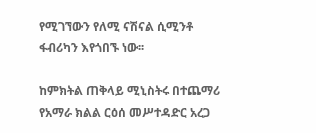የሚገኘውን የለሚ ናሽናል ሲሚንቶ ፋብሪካን እየጎበኙ ነው፡፡

ከምክትል ጠቅላይ ሚኒስትሩ በተጨማሪ የአማራ ክልል ርዕሰ መሥተዳድር አረጋ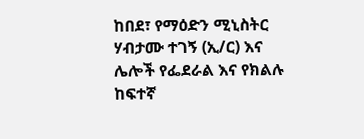ከበደ፣ የማዕድን ሚኒስትር ሃብታሙ ተገኝ (ኢ/ር) እና ሌሎች የፌደራል እና የክልሉ ከፍተኛ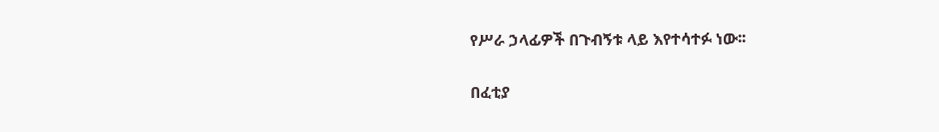የሥራ ኃላፊዎች በጉብኝቱ ላይ እየተሳተፉ ነው፡፡

በፈቲያ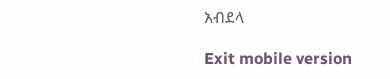አብደላ

Exit mobile version